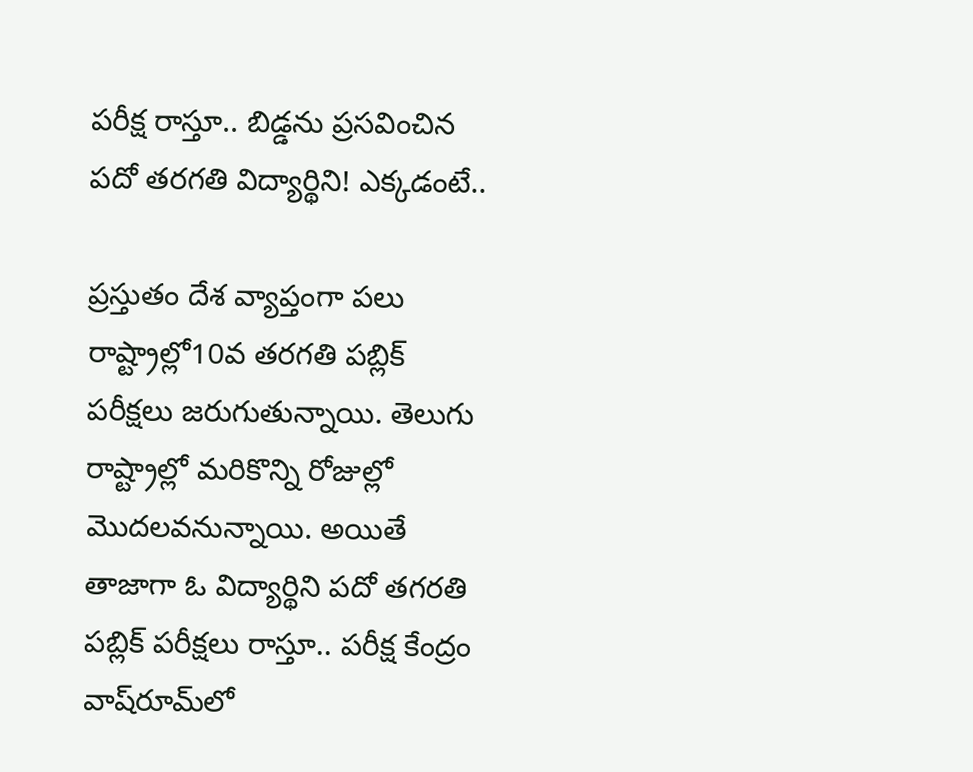పరీక్ష రాస్తూ.. బిడ్డను ప్రసవించిన పదో తరగతి విద్యార్థిని! ఎక్కడంటే..

ప్రస్తుతం దేశ వ్యాప్తంగా పలు రాష్ట్రాల్లో10వ తరగతి పబ్లిక్‌ పరీక్షలు జరుగుతున్నాయి. తెలుగు రాష్ట్రాల్లో మరికొన్ని రోజుల్లో మొదలవనున్నాయి. అయితే తాజాగా ఓ విద్యార్థిని పదో తగరతి పబ్లిక్‌ పరీక్షలు రాస్తూ.. పరీక్ష కేంద్రం వాష్‌రూమ్‌లో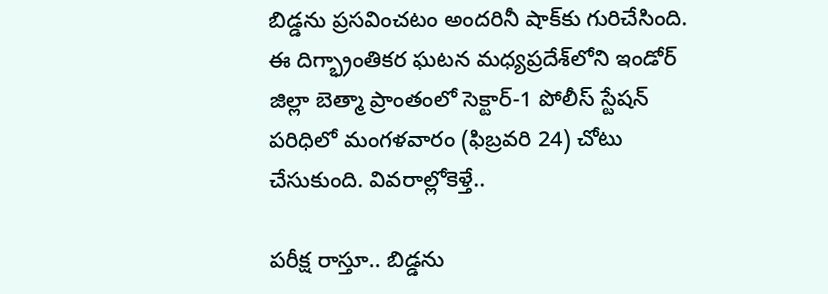బిడ్డను ప్రసవించటం అందరినీ షాక్‌కు గురిచేసింది. ఈ దిగ్భ్రాంతికర ఘటన మధ్యప్రదేశ్‌లోని ఇండోర్‌ జిల్లా బెత్మా ప్రాంతంలో సెక్టార్-1 పోలీస్ స్టేషన్ పరిధిలో మంగళవారం (ఫిబ్రవరి 24) చోటు చేసుకుంది. వివరాల్లోకెళ్తే..

పరీక్ష రాస్తూ.. బిడ్డను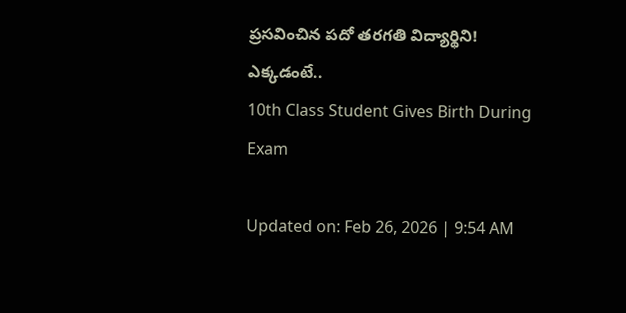ప్రసవించిన పదో తరగతి విద్యార్థిని! ఎక్కడంటే..
10th Class Student Gives Birth During Exam

Updated on: Feb 26, 2026 | 9:54 AM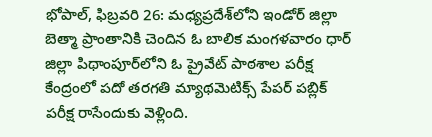భోపాల్‌, ఫిబ్రవరి 26: మధ్యప్రదేశ్‌లోని ఇండోర్‌ జిల్లా బెత్మా ప్రాంతానికి చెందిన ఓ బాలిక మంగళవారం ధార్‌ జిల్లా పిథాంపూర్‌లోని ఓ ప్రైవేట్‌ పాఠశాల పరీక్ష కేంద్రంలో పదో తరగతి మ్యాథమెటిక్స్‌ పేపర్ పబ్లిక్‌ పరీక్ష రాసేందుకు వెళ్లింది.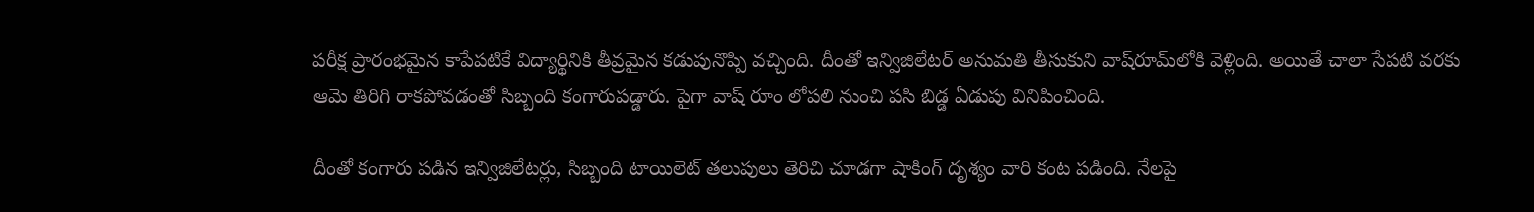పరీక్ష ప్రారంభమైన కాపేపటికే విద్యార్థినికి తీవ్రమైన కడుపునొప్పి వచ్చింది. దీంతో ఇన్విజిలేటర్‌ అనుమతి తీసుకుని వాష్‌రూమ్‌లోకి వెళ్లింది. అయితే చాలా సేపటి వరకు ఆమె తిరిగి రాకపోవడంతో సిబ్బంది కంగారుపడ్డారు. పైగా వాష్‌ రూం లోపలి నుంచి పసి బిడ్డ ఏడుపు వినిపించింది.

దీంతో కంగారు పడిన ఇన్విజిలేటర్లు, సిబ్బంది టాయిలెట్‌ తలుపులు తెరిచి చూడగా షాకింగ్‌ దృశ్యం వారి కంట పడింది. నేలపై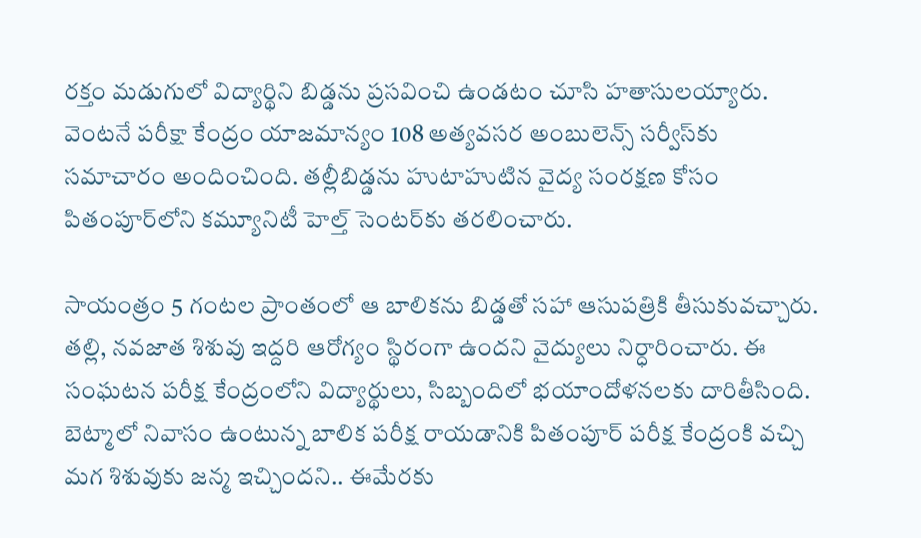రక్తం మడుగులో విద్యార్థిని బిడ్డను ప్రసవించి ఉండటం చూసి హతాసులయ్యారు. వెంటనే పరీక్షా కేంద్రం యాజమాన్యం 108 అత్యవసర అంబులెన్స్ సర్వీస్‌కు సమాచారం అందించింది. తల్లీబిడ్డను హుటాహుటిన వైద్య సంరక్షణ కోసం పితంపూర్‌లోని కమ్యూనిటీ హెల్త్ సెంటర్‌కు తరలించారు.

సాయంత్రం 5 గంటల ప్రాంతంలో ఆ బాలికను బిడ్డతో సహా ఆసుపత్రికి తీసుకువచ్చారు. తల్లి, నవజాత శిశువు ఇద్దరి ఆరోగ్యం స్థిరంగా ఉందని వైద్యులు నిర్ధారించారు. ఈ సంఘటన పరీక్ష కేంద్రంలోని విద్యార్థులు, సిబ్బందిలో భయాందోళనలకు దారితీసింది. బెట్మాలో నివాసం ఉంటున్న బాలిక పరీక్ష రాయడానికి పితంపూర్ పరీక్ష కేంద్రంకి వచ్చి మగ శిశువుకు జన్మ ఇచ్చిందని.. ఈమేరకు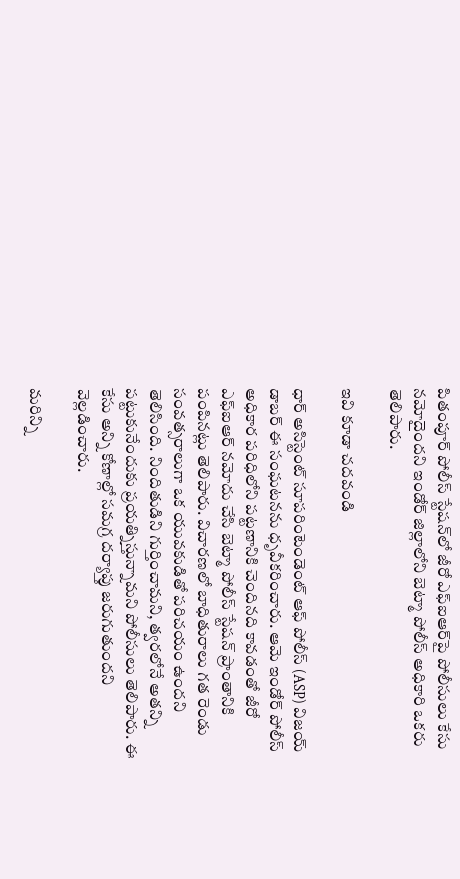పితంపూర్ పోలీస్ స్టేషన్‌లో జీరో ఎఫ్‌ఐఆర్‌పై పోలీసులు కేసు నమోదైందని ఇండోర్ జిల్లాలోని బెట్మా పోలీస్ అధికారి ఒకరు తెలిపారు.

ఇవి కూడా చదవండి

ధార్ అసిస్టెంట్ సూపరింటెండెంట్ ఆఫ్ పోలీస్ (ASP) విజయ్ డాబర్ ఈ సంఘటనను ధృవీకరించారు. ఆమె ఇండోర్ పోలీస్ అధికార పరిధిలోని పట్టణానికి చెందినది కావడంతో జీరో ఎఫ్ఐఆర్ నమోదు చేసి బెట్మా పోలీస్ స్టేషన్ ప్రాంతానికి పంపినట్లు తెలిపారు. విచారణలో బాధితురాలు గత రెండు సంవత్సరాలుగా ఒక యువకుడితో పరిచయం ఉందని తెలిసింది. నిందితుడిని గుర్తించామని, త్వరలోనే అతన్ని పట్టుకునేందుకు ప్రయత్నిస్తున్నామని పోలీసులు తెలిపారు. ఈ కేసు అన్ని కోణాల్లో సమగ్ర దర్యాప్తు జరుగుతుందని వెల్లడించారు.

మరిన్ని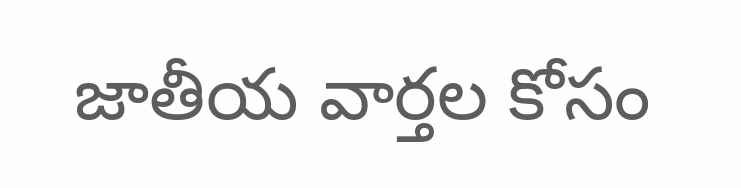జాతీయ వార్తల కోసం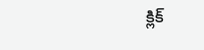క్లిక్‌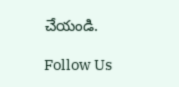చేయండి.

Follow Us